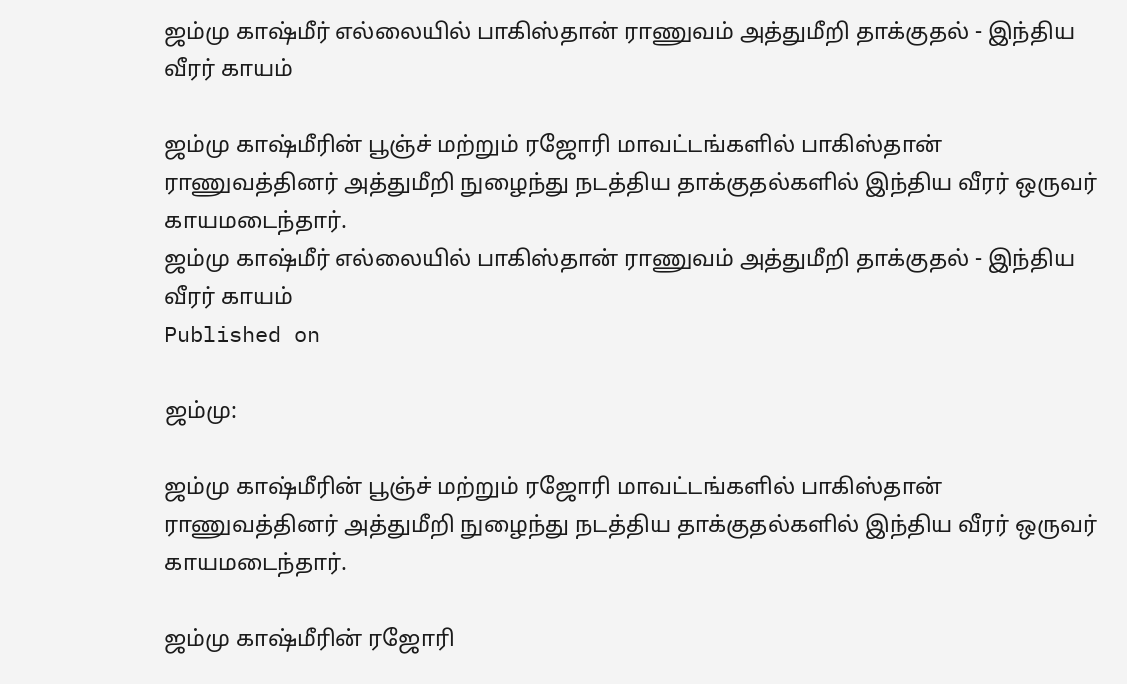ஜம்மு காஷ்மீர் எல்லையில் பாகிஸ்தான் ராணுவம் அத்துமீறி தாக்குதல் - இந்திய வீரர் காயம்

ஜம்மு காஷ்மீரின் பூஞ்ச் மற்றும் ரஜோரி மாவட்டங்களில் பாகிஸ்தான் ராணுவத்தினர் அத்துமீறி நுழைந்து நடத்திய தாக்குதல்களில் இந்திய வீரர் ஒருவர் காயமடைந்தார்.
ஜம்மு காஷ்மீர் எல்லையில் பாகிஸ்தான் ராணுவம் அத்துமீறி தாக்குதல் - இந்திய வீரர் காயம்
Published on

ஜம்மு:

ஜம்மு காஷ்மீரின் பூஞ்ச் மற்றும் ரஜோரி மாவட்டங்களில் பாகிஸ்தான் ராணுவத்தினர் அத்துமீறி நுழைந்து நடத்திய தாக்குதல்களில் இந்திய வீரர் ஒருவர் காயமடைந்தார்.

ஜம்மு காஷ்மீரின் ரஜோரி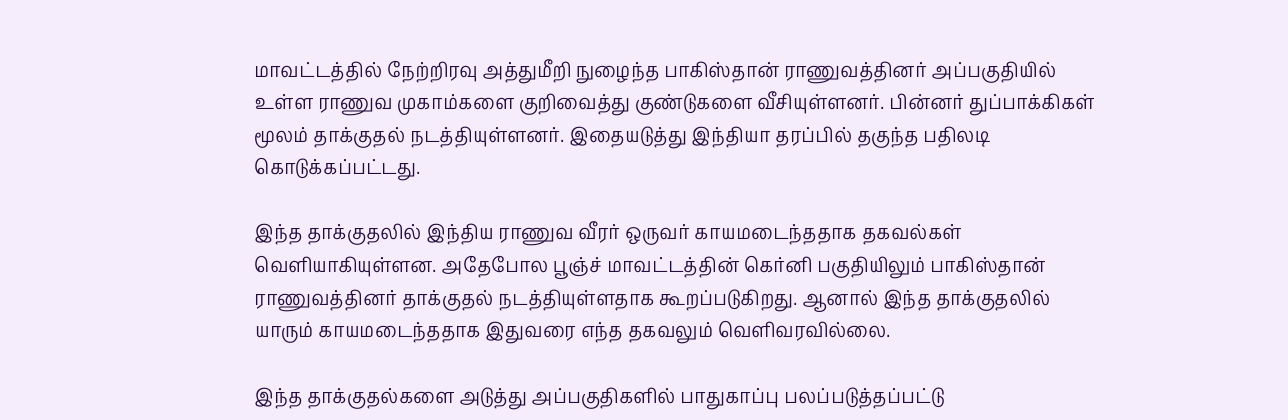மாவட்டத்தில் நேற்றிரவு அத்துமீறி நுழைந்த பாகிஸ்தான் ராணுவத்தினர் அப்பகுதியில் உள்ள ராணுவ முகாம்களை குறிவைத்து குண்டுகளை வீசியுள்ளனர். பின்னர் துப்பாக்கிகள் மூலம் தாக்குதல் நடத்தியுள்ளனர். இதையடுத்து இந்தியா தரப்பில் தகுந்த பதிலடி கொடுக்கப்பட்டது.

இந்த தாக்குதலில் இந்திய ராணுவ வீரர் ஒருவர் காயமடைந்ததாக தகவல்கள் வெளியாகியுள்ளன. அதேபோல பூஞ்ச் மாவட்டத்தின் கெர்னி பகுதியிலும் பாகிஸ்தான் ராணுவத்தினர் தாக்குதல் நடத்தியுள்ளதாக கூறப்படுகிறது. ஆனால் இந்த தாக்குதலில் யாரும் காயமடைந்ததாக இதுவரை எந்த தகவலும் வெளிவரவில்லை.

இந்த தாக்குதல்களை அடுத்து அப்பகுதிகளில் பாதுகாப்பு பலப்படுத்தப்பட்டு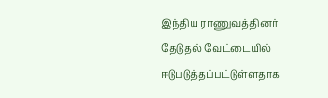இந்திய ராணுவத்தினர் தேடுதல் வேட்டையில் ஈடுபடுத்தப்பட்டுள்ளதாக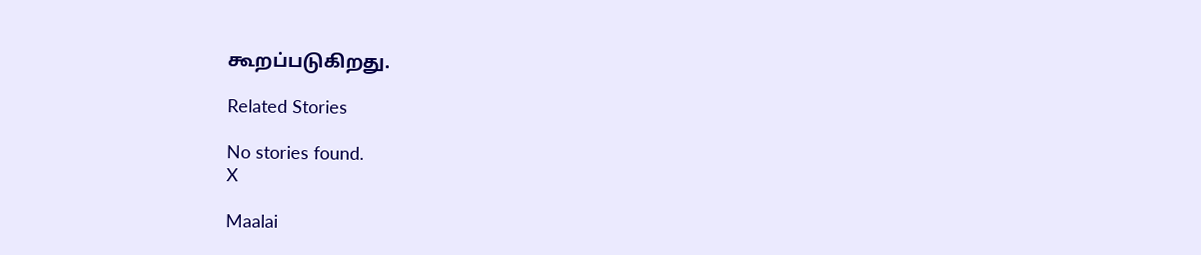கூறப்படுகிறது.

Related Stories

No stories found.
X

Maalai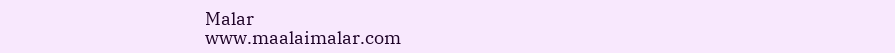Malar
www.maalaimalar.com